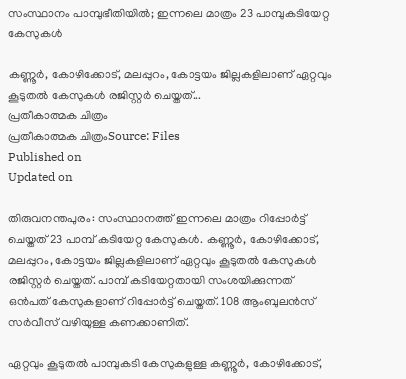സംസ്ഥാനം പാമ്പുഭീതിയിൽ; ഇന്നലെ മാത്രം 23 പാമ്പുകടിയേറ്റ കേസുകൾ

കണ്ണൂർ, കോഴിക്കോട്, മലപ്പുറം, കോട്ടയം ജില്ലകളിലാണ് ഏറ്റവും കൂടുതൽ കേസുകൾ രജിസ്റ്റർ ചെയ്തത്...
പ്രതീകാത്മക ചിത്രം
പ്രതീകാത്മക ചിത്രംSource: Files
Published on
Updated on

തിരുവനന്തപുരം: സംസ്ഥാനത്ത് ഇന്നലെ മാത്രം റിപ്പോർട്ട് ചെയ്തത് 23 പാമ്പ് കടിയേറ്റ കേസുകൾ. കണ്ണൂർ, കോഴിക്കോട്, മലപ്പുറം, കോട്ടയം ജില്ലകളിലാണ് ഏറ്റവും കൂടുതൽ കേസുകൾ രജിസ്റ്റർ ചെയ്തത്. പാമ്പ് കടിയേറ്റതായി സംശയിക്കുന്നത് ഒൻപത് കേസുകളാണ് റിപ്പോർട്ട് ചെയ്തത്. 108 ആംബുലൻസ് സർവീസ് വഴിയുള്ള കണക്കാണിത്.

ഏറ്റവും കൂടുതൽ പാമ്പുകടി കേസുകളുള്ള കണ്ണൂർ, കോഴിക്കോട്,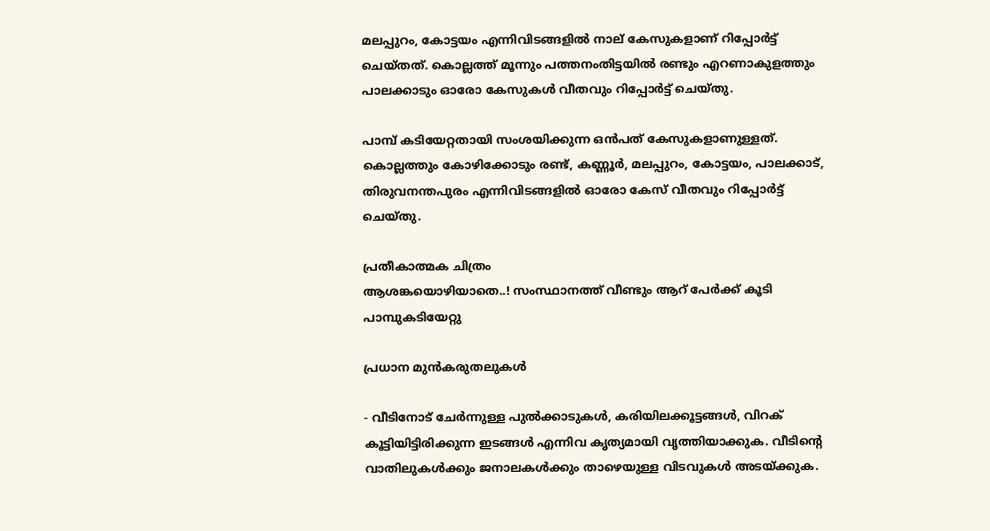മലപ്പുറം, കോട്ടയം എന്നിവിടങ്ങളിൽ നാല് കേസുകളാണ് റിപ്പോർട്ട് ചെയ്തത്. കൊല്ലത്ത് മൂന്നും പത്തനംതിട്ടയിൽ രണ്ടും എറണാകുളത്തും പാലക്കാടും ഓരോ കേസുകൾ വീതവും റിപ്പോർട്ട് ചെയ്തു.

പാമ്പ് കടിയേറ്റതായി സംശയിക്കുന്ന ഒൻപത് കേസുകളാണുള്ളത്. കൊല്ലത്തും കോഴിക്കോടും രണ്ട്, കണ്ണൂർ, മലപ്പുറം, കോട്ടയം, പാലക്കാട്, തിരുവനന്തപുരം എന്നിവിടങ്ങളിൽ ഓരോ കേസ് വീതവും റിപ്പോർട്ട് ചെയ്തു.

പ്രതീകാത്മക ചിത്രം
ആശങ്കയൊഴിയാതെ..! സംസ്ഥാനത്ത് വീണ്ടും ആറ് പേർക്ക് കൂടി പാമ്പുകടിയേറ്റു

പ്രധാന മുൻകരുതലുകൾ

- വീടിനോട് ചേർന്നുള്ള പുൽക്കാടുകൾ, കരിയിലക്കൂട്ടങ്ങൾ, വിറക് കൂട്ടിയിട്ടിരിക്കുന്ന ഇടങ്ങൾ എന്നിവ കൃത്യമായി വൃത്തിയാക്കുക. വീടിന്റെ വാതിലുകൾക്കും ജനാലകൾക്കും താഴെയുള്ള വിടവുകൾ അടയ്ക്കുക.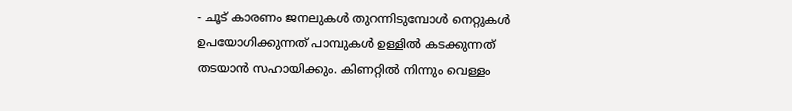- ചൂട് കാരണം ജനലുകൾ തുറന്നിടുമ്പോൾ നെറ്റുകൾ ഉപയോഗിക്കുന്നത് പാമ്പുകൾ ഉള്ളിൽ കടക്കുന്നത് തടയാൻ സഹായിക്കും. കിണറ്റിൽ നിന്നും വെള്ളം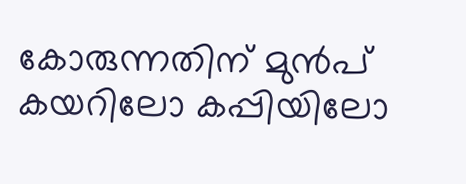കോരുന്നതിന് മുൻപ് കയറിലോ കപ്പിയിലോ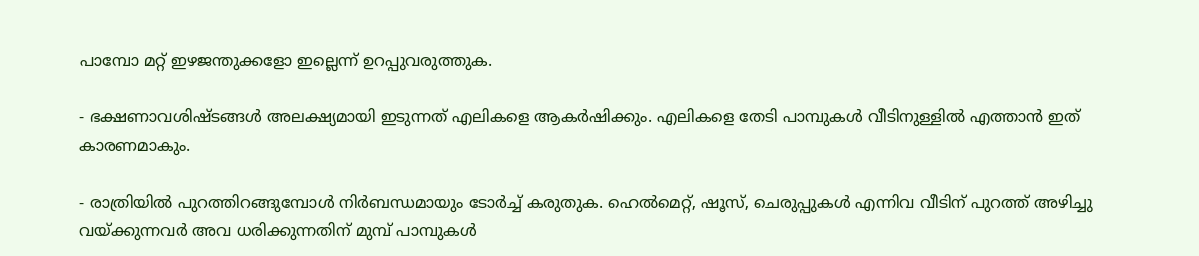പാമ്പോ മറ്റ് ഇഴജന്തുക്കളോ ഇല്ലെന്ന് ഉറപ്പുവരുത്തുക.

- ഭക്ഷണാവശിഷ്ടങ്ങൾ അലക്ഷ്യമായി ഇടുന്നത് എലികളെ ആകർഷിക്കും. എലികളെ തേടി പാമ്പുകൾ വീടിനുള്ളിൽ എത്താൻ ഇത് കാരണമാകും.

- രാത്രിയിൽ പുറത്തിറങ്ങുമ്പോൾ നിർബന്ധമായും ടോർച്ച് കരുതുക. ഹെൽമെറ്റ്, ഷൂസ്, ചെരുപ്പുകൾ എന്നിവ വീടിന് പുറത്ത് അഴിച്ചു വയ്ക്കുന്നവർ അവ ധരിക്കുന്നതിന് മുമ്പ് പാമ്പുകൾ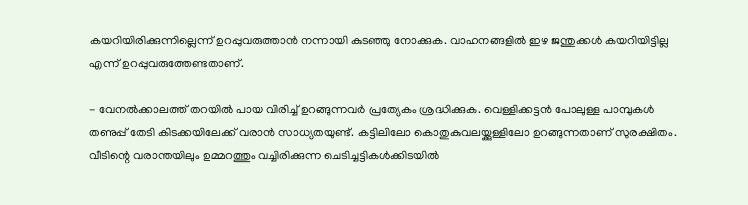കയറിയിരിക്കുന്നില്ലെന്ന് ഉറപ്പുവരുത്താൻ നന്നായി കുടഞ്ഞു നോക്കുക. വാഹനങ്ങളിൽ ഇഴ ജന്തുക്കൾ കയറിയിട്ടില്ല എന്ന് ഉറപ്പുവരുത്തേണ്ടതാണ്.

- വേനൽക്കാലത്ത് തറയിൽ പായ വിരിച്ച് ഉറങ്ങുന്നവർ പ്രത്യേകം ശ്രദ്ധിക്കുക. വെള്ളിക്കട്ടൻ പോലുള്ള പാമ്പുകൾ തണുപ്പ് തേടി കിടക്കയിലേക്ക് വരാൻ സാധ്യതയുണ്ട്. കട്ടിലിലോ കൊതുകുവലയ്ക്കുള്ളിലോ ഉറങ്ങുന്നതാണ് സുരക്ഷിതം. വീടിന്റെ വരാന്തയിലും ഉമ്മറത്തും വച്ചിരിക്കുന്ന ചെടിച്ചട്ടികൾക്കിടയിൽ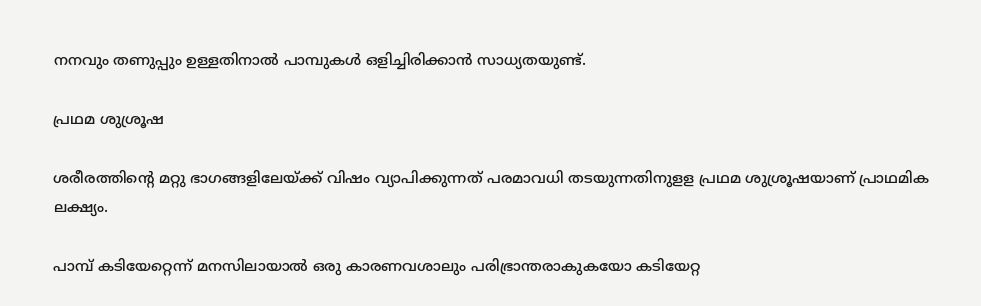നനവും തണുപ്പും ഉള്ളതിനാൽ പാമ്പുകൾ ഒളിച്ചിരിക്കാൻ സാധ്യതയുണ്ട്.

പ്രഥമ ശുശ്രൂഷ

ശരീരത്തിന്റെ മറ്റു ഭാഗങ്ങളിലേയ്ക്ക് വിഷം വ്യാപിക്കുന്നത് പരമാവധി തടയുന്നതിനുളള പ്രഥമ ശുശ്രൂഷയാണ് പ്രാഥമിക ലക്ഷ്യം.

പാമ്പ് കടിയേറ്റെന്ന് മനസിലായാൽ ഒരു കാരണവശാലും പരിഭ്രാന്തരാകുകയോ കടിയേറ്റ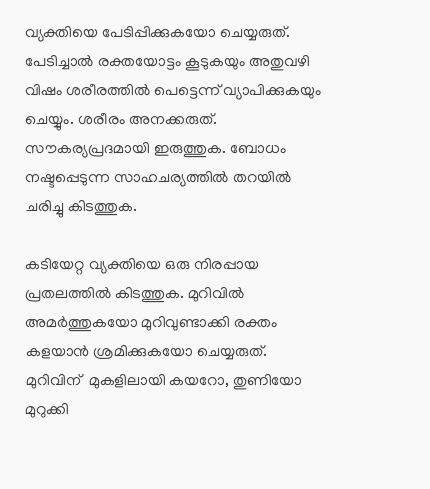വ്യക്തിയെ പേടിപ്പിക്കുകയോ ചെയ്യരുത്. പേടിച്ചാൽ രക്തയോട്ടം കൂടുകയും അതുവഴി വിഷം ശരീരത്തിൽ പെട്ടെന്ന് വ്യാപിക്കുകയും ചെയ്യും. ശരീരം അനക്കരുത്. സൗകര്യപ്രദമായി ഇരുത്തുക. ബോധം നഷ്ടപ്പെടുന്ന സാഹചര്യത്തില്‍ തറയില്‍ ചരിച്ചു കിടത്തുക.

കടിയേറ്റ വ്യക്തിയെ ഒരു നിരപ്പായ പ്രതലത്തിൽ കിടത്തുക. മുറിവിൽ അമർത്തുകയോ മുറിവുണ്ടാക്കി രക്തം കളയാൻ ശ്രമിക്കുകയോ ചെയ്യരുത്. മുറിവിന്  മുകളിലായി കയറോ, തുണിയോ മുറുക്കി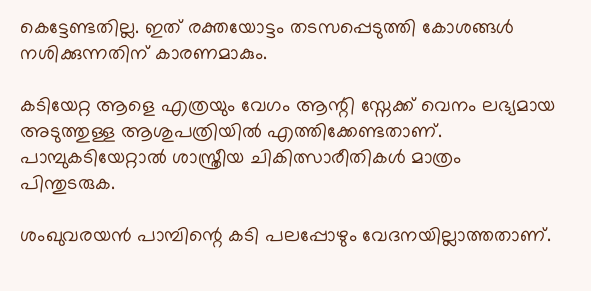കെട്ടേണ്ടതില്ല. ഇത് രക്തയോട്ടം തടസപ്പെടുത്തി കോശങ്ങൾ നശിക്കുന്നതിന് കാരണമാകും.

കടിയേറ്റ ആളെ എത്രയും വേഗം ആന്റി സ്നേക്ക് വെനം ലഭ്യമായ അടുത്തുള്ള ആശുപത്രിയിൽ എത്തിക്കേണ്ടതാണ്. പാമ്പുകടിയേറ്റാൽ ശാസ്ത്രീയ ചികിത്സാരീതികൾ മാത്രം പിന്തുടരുക.

ശംഖുവരയൻ പാമ്പിന്റെ കടി പലപ്പോഴും വേദനയില്ലാത്തതാണ്.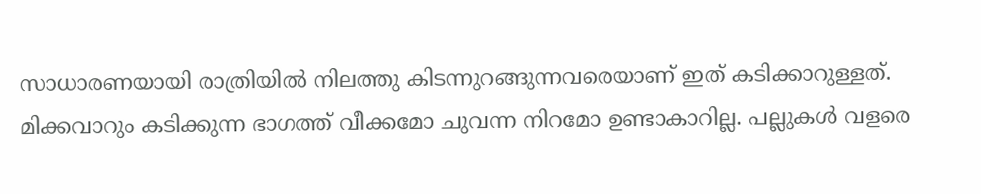സാധാരണയായി രാത്രിയിൽ നിലത്തു കിടന്നുറങ്ങുന്നവരെയാണ് ഇത് കടിക്കാറുള്ളത്. മിക്കവാറും കടിക്കുന്ന ഭാഗത്ത് വീക്കമോ ചുവന്ന നിറമോ ഉണ്ടാകാറില്ല. പല്ലുകൾ വളരെ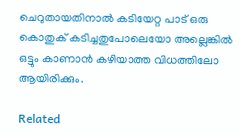ചെറുതായതിനാൽ കടിയേറ്റ പാട് ഒരു കൊതുക് കടിച്ചതുപോലെയോ അല്ലെങ്കിൽ ഒട്ടും കാണാൻ കഴിയാത്ത വിധത്തിലോ ആയിരിക്കും.

Related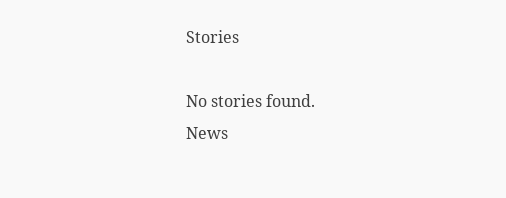Stories

No stories found.
News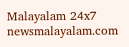Malayalam 24x7
newsmalayalam.com